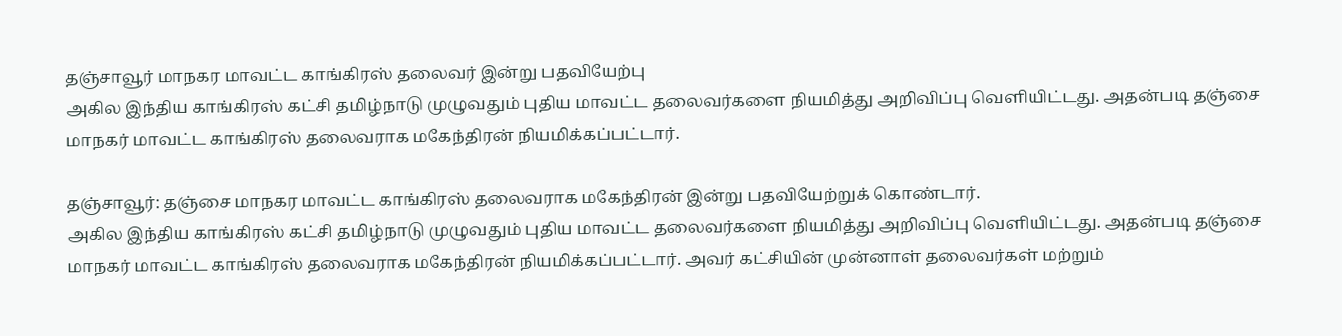தஞ்சாவூர் மாநகர மாவட்ட காங்கிரஸ் தலைவர் இன்று பதவியேற்பு
அகில இந்திய காங்கிரஸ் கட்சி தமிழ்நாடு முழுவதும் புதிய மாவட்ட தலைவர்களை நியமித்து அறிவிப்பு வெளியிட்டது. அதன்படி தஞ்சை மாநகர் மாவட்ட காங்கிரஸ் தலைவராக மகேந்திரன் நியமிக்கப்பட்டார்.

தஞ்சாவூர்: தஞ்சை மாநகர மாவட்ட காங்கிரஸ் தலைவராக மகேந்திரன் இன்று பதவியேற்றுக் கொண்டார்.
அகில இந்திய காங்கிரஸ் கட்சி தமிழ்நாடு முழுவதும் புதிய மாவட்ட தலைவர்களை நியமித்து அறிவிப்பு வெளியிட்டது. அதன்படி தஞ்சை மாநகர் மாவட்ட காங்கிரஸ் தலைவராக மகேந்திரன் நியமிக்கப்பட்டார். அவர் கட்சியின் முன்னாள் தலைவர்கள் மற்றும்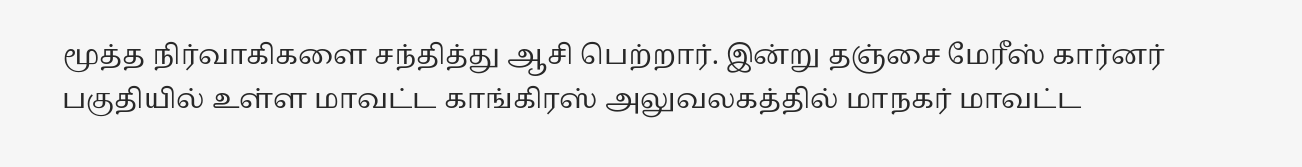மூத்த நிர்வாகிகளை சந்தித்து ஆசி பெற்றார். இன்று தஞ்சை மேரீஸ் கார்னர் பகுதியில் உள்ள மாவட்ட காங்கிரஸ் அலுவலகத்தில் மாநகர் மாவட்ட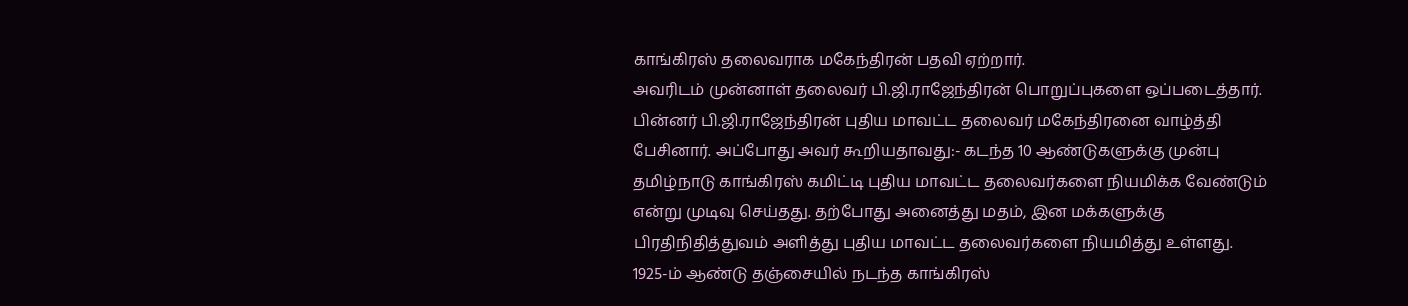காங்கிரஸ் தலைவராக மகேந்திரன் பதவி ஏற்றார்.
அவரிடம் முன்னாள் தலைவர் பி.ஜி.ராஜேந்திரன் பொறுப்புகளை ஒப்படைத்தார். பின்னர் பி.ஜி.ராஜேந்திரன் புதிய மாவட்ட தலைவர் மகேந்திரனை வாழ்த்தி பேசினார். அப்போது அவர் கூறியதாவது:- கடந்த 10 ஆண்டுகளுக்கு முன்பு தமிழ்நாடு காங்கிரஸ் கமிட்டி புதிய மாவட்ட தலைவர்களை நியமிக்க வேண்டும் என்று முடிவு செய்தது. தற்போது அனைத்து மதம், இன மக்களுக்கு பிரதிநிதித்துவம் அளித்து புதிய மாவட்ட தலைவர்களை நியமித்து உள்ளது.
1925-ம் ஆண்டு தஞ்சையில் நடந்த காங்கிரஸ்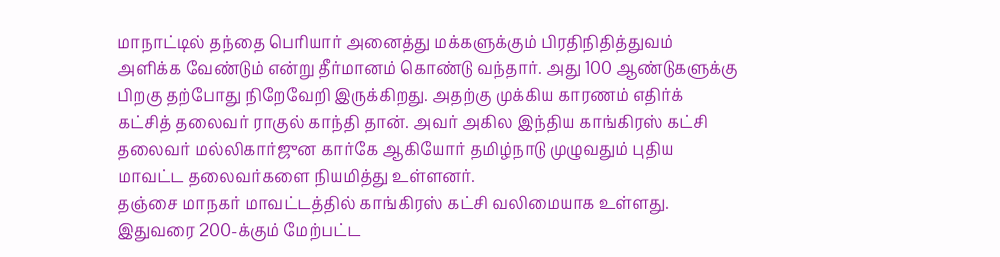மாநாட்டில் தந்தை பெரியார் அனைத்து மக்களுக்கும் பிரதிநிதித்துவம் அளிக்க வேண்டும் என்று தீர்மானம் கொண்டு வந்தார். அது 100 ஆண்டுகளுக்கு பிறகு தற்போது நிறேவேறி இருக்கிறது. அதற்கு முக்கிய காரணம் எதிர்க் கட்சித் தலைவர் ராகுல் காந்தி தான். அவர் அகில இந்திய காங்கிரஸ் கட்சி தலைவர் மல்லிகார்ஜுன கார்கே ஆகியோர் தமிழ்நாடு முழுவதும் புதிய மாவட்ட தலைவர்களை நியமித்து உள்ளனர்.
தஞ்சை மாநகர் மாவட்டத்தில் காங்கிரஸ் கட்சி வலிமையாக உள்ளது. இதுவரை 200-க்கும் மேற்பட்ட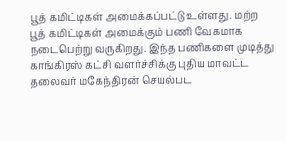பூத் கமிட்டிகள் அமைக்கப்பட்டு உள்ளது. மற்ற பூத் கமிட்டிகள் அமைக்கும் பணி வேகமாக நடைபெற்று வருகிறது. இந்த பணிகளை முடித்து காங்கிரஸ் கட்சி வளர்ச்சிக்கு புதிய மாவட்ட தலைவர் மகேந்திரன் செயல்பட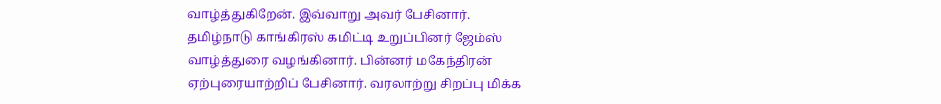வாழ்த்துகிறேன். இவ்வாறு அவர் பேசினார்.
தமிழ்நாடு காங்கிரஸ் கமிட்டி உறுப்பினர் ஜேம்ஸ் வாழ்த்துரை வழங்கினார். பின்னர் மகேந்திரன் ஏற்புரையாற்றிப் பேசினார். வரலாற்று சிறப்பு மிக்க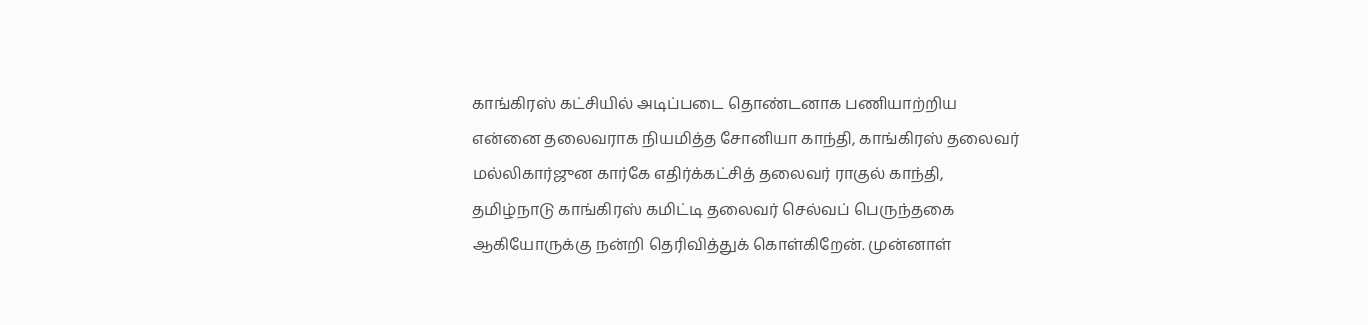காங்கிரஸ் கட்சியில் அடிப்படை தொண்டனாக பணியாற்றிய என்னை தலைவராக நியமித்த சோனியா காந்தி, காங்கிரஸ் தலைவர் மல்லிகார்ஜுன கார்கே எதிர்க்கட்சித் தலைவர் ராகுல் காந்தி, தமிழ்நாடு காங்கிரஸ் கமிட்டி தலைவர் செல்வப் பெருந்தகை ஆகியோருக்கு நன்றி தெரிவித்துக் கொள்கிறேன். முன்னாள்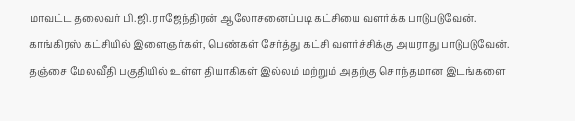மாவட்ட தலைவர் பி.ஜி.ராஜேந்திரன் ஆலோசனைப்படி கட்சியை வளர்க்க பாடுபடுவேன்.
காங்கிரஸ் கட்சியில் இளைஞர்கள், பெண்கள் சேர்த்து கட்சி வளர்ச்சிக்கு அயராது பாடுபடுவேன். தஞ்சை மேலவீதி பகுதியில் உள்ள தியாகிகள் இல்லம் மற்றும் அதற்கு சொந்தமான இடங்களை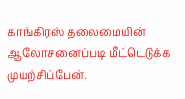காங்கிரஸ் தலைமையின் ஆலோசனைப்படி மீட்டெடுக்க முயற்சிப்பேன்.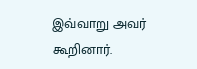இவ்வாறு அவர் கூறினார்.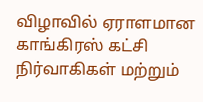விழாவில் ஏராளமான காங்கிரஸ் கட்சி நிர்வாகிகள் மற்றும்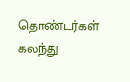தொண்டர்கள் கலந்து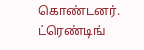கொண்டனர்.
ட்ரெண்டிங்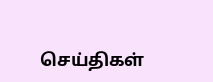செய்திகள்